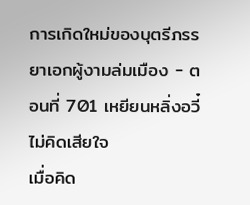การเกิดใหม่ของบุตรีภรรยาเอกผู้งามล่มเมือง - ตอนที่ 701 เหยียนหลิ่งอวี๋ไม่คิดเสียใจ
เมื่อคิด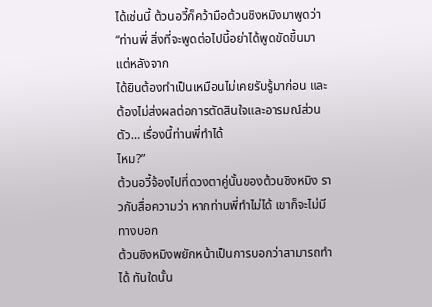ได้เช่นนี้ ต้วนอวี้ก็คว้ามือต้วนชิงหมิงมาพูดว่า “ท่านพี่ สิ่งที่จะพูดต่อไปนี้อย่าได้พูดขัดขึ้นมา แต่หลังจาก
ได้ยินต้องทำเป็นเหมือนไม่เคยรับรู้มาก่อน และต้องไม่ส่งผลต่อการตัดสินใจและอารมณ์ส่วนตัว… เรื่องนี้ท่านพี่ทำได้
ไหม?”
ต้วนอวี้จ้องไปที่ดวงตาคู่นั้นของต้วนชิงหมิง ราวกับสื่อความว่า หากท่านพี่ทำไม่ได้ เขาก็จะไม่มีทางบอก
ต้วนชิงหมิงพยักหน้าเป็นการบอกว่าสามารถทำได้ ทันใดนั้น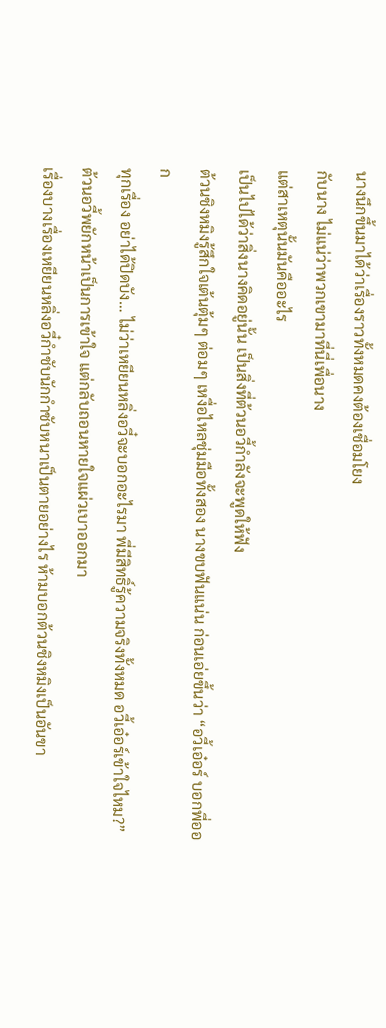นางนึกขึ้นมาได้ว่าเรื่องราวทั้งหมดคงต้องเชื่อมโยง
กับนาง ไม่แน่ว่าพวกเขามาที่นี่เพื่อนาง
แต่สาเหตุนั้นมันคืออะไร
เป็นไปได้ว่าสิ่งนางคิดอยู่นั้น เป็นสิ่งที่ต้วนอวี้กำลังจะพูดให้ฟัง
ต้วนชิงหมิงรู้สึกใจเต้นตุ้มๆ ต่อมๆ เหงื่อไหลชุ่มมือทั้งสอง นางขบฟันแน่น ก่อนเอ่ยขึ้นว่า “อวี้เอ๋อร์ บอกพี่ออก
ทุกเรื่อง อย่าได้ปิดบัง… ไม่ว่าเหยียนหลิ่งอวี๋จะบอกอะไรมา พี่มีสิทธิ์รู้ความจริงทั้งหมด อวี้เอ๋อร์เข้าใจไหม?”
ต้วนอวี้พยักหน้าเป็นการเข้าใจ แต่กลับถอนหายใจแผ่วเบาออกมา
เรื่องบางเรื่องเหยียนหลิ่งอวี๋กำชับนักกำชับหนาเป็นตายอย่างไร ห้ามบอกต้วนชิงหมิงเป็นอันขา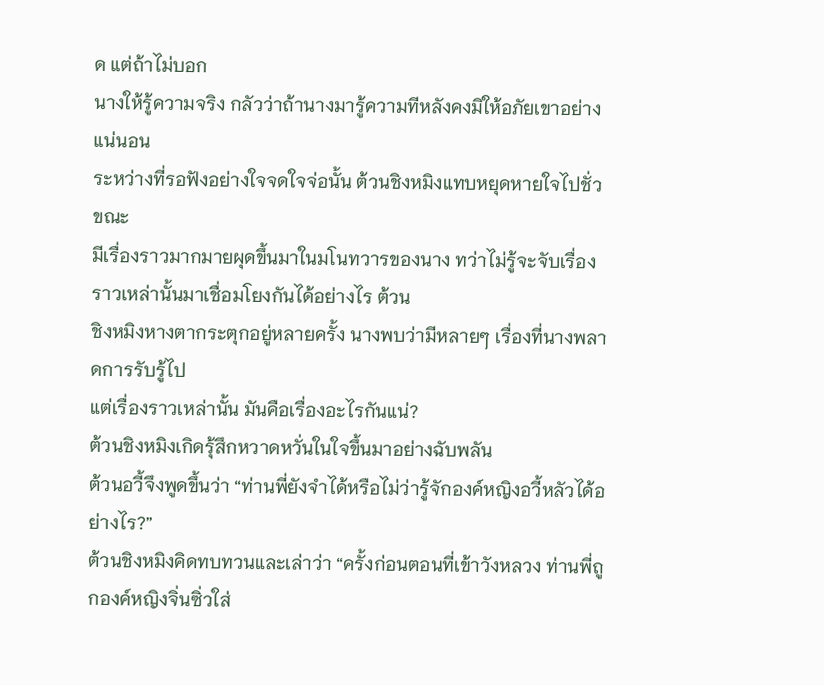ด แต่ถ้าไม่บอก
นางให้รู้ความจริง กลัวว่าถ้านางมารู้ความทีหลังคงมิให้อภัยเขาอย่างแน่นอน
ระหว่างที่รอฟังอย่างใจจดใจจ่อนั้น ต้วนชิงหมิงแทบหยุดหายใจไปชั่วขณะ
มีเรื่องราวมากมายผุดขึ้นมาในมโนทวารของนาง ทว่าไม่รู้จะจับเรื่องราวเหล่านั้นมาเชื่อมโยงกันได้อย่างไร ต้วน
ชิงหมิงหางตากระตุกอยู่หลายครั้ง นางพบว่ามีหลายๆ เรื่องที่นางพลาดการรับรู้ไป
แต่เรื่องราวเหล่านั้น มันคือเรื่องอะไรกันแน่?
ต้วนชิงหมิงเกิดรุ้สึกหวาดหวั่นในใจขึ้นมาอย่างฉับพลัน
ต้วนอวี้จึงพูดขึ้นว่า “ท่านพี่ยังจำได้หรือไม่ว่ารู้จักองค์หญิงอวี้หลัวได้อย่างไร?”
ต้วนชิงหมิงคิดทบทวนและเล่าว่า “ครั้งก่อนตอนที่เข้าวังหลวง ท่านพี่ถูกองค์หญิงจิ่นซิ่วใส่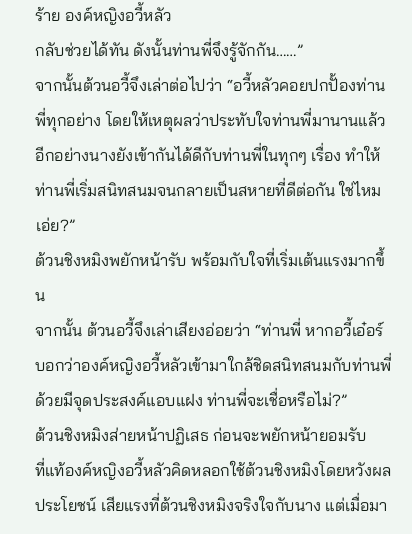ร้าย องค์หญิงอวี้หลัว
กลับช่วยได้ทัน ดังนั้นท่านพี่จึงรู้จักกัน……”
จากนั้นต้วนอวี้จึงเล่าต่อไปว่า “อวี้หลัวคอยปกปั้องท่านพี่ทุกอย่าง โดยให้เหตุผลว่าประทับใจท่านพี่มานานแล้ว
อีกอย่างนางยังเข้ากันได้ดีกับท่านพี่ในทุกๆ เรื่อง ทำให้ท่านพี่เริ่มสนิทสนมจนกลายเป็นสหายที่ดีต่อกัน ใช่ไหมเอ่ย?”
ต้วนชิงหมิงพยักหน้ารับ พร้อมกับใจที่เริ่มเต้นแรงมากขึ้น
จากนั้น ต้วนอวี้จึงเล่าเสียงอ่อยว่า “ท่านพี่ หากอวี้เอ๋อร์บอกว่าองค์หญิงอวี้หลัวเข้ามาใกล้ชิดสนิทสนมกับท่านพี่
ด้วยมีจุดประสงค์แอบแฝง ท่านพี่จะเชื่อหรือไม่?”
ต้วนชิงหมิงส่ายหน้าปฏิเสธ ก่อนจะพยักหน้ายอมรับ
ที่แท้องค์หญิงอวี้หลัวคิดหลอกใช้ต้วนชิงหมิงโดยหวังผลประโยชน์ เสียแรงที่ต้วนชิงหมิงจริงใจกับนาง แต่เมื่อมา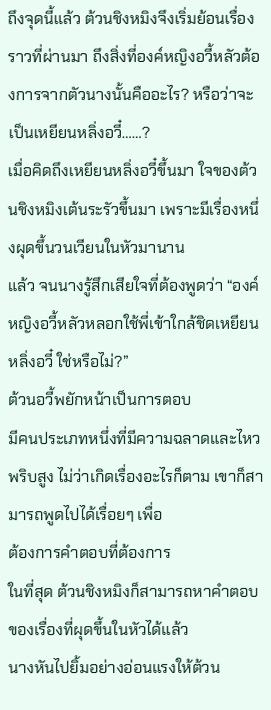ถึงจุดนี้แล้ว ต้วนชิงหมิงจึงเริ่มย้อนเรื่องราวที่ผ่านมา ถึงสิ่งที่องค์หญิงอวี้หลัวต้องการจากตัวนางนั้นคืออะไร? หรือว่าจะ
เป็นเหยียนหลิ่งอวี๋……?
เมื่อคิดถึงเหยียนหลิ่งอวี๋ขึ้นมา ใจของต้วนชิงหมิงเต้นระรัวขึ้นมา เพราะมีเรื่องหนึ่งผุดขึ้นวนเวียนในหัวมานาน
แล้ว จนนางรู้สึกเสียใจที่ต้องพูดว่า “องค์หญิงอวี้หลัวหลอกใช้พี่เข้าใกล้ชิดเหยียนหลิ่งอวี๋ ใช่หรือไม่?”
ต้วนอวี้พยักหน้าเป็นการตอบ
มีคนประเภทหนึ่งที่มีความฉลาดและไหวพริบสูง ไม่ว่าเกิดเรื่องอะไรก็ตาม เขาก็สามารถพูดไปได้เรื่อยๆ เพื่อ
ต้องการคำตอบที่ต้องการ
ในที่สุด ต้วนชิงหมิงก็สามารถหาคำตอบของเรื่องที่ผุดขึ้นในหัวได้แล้ว
นางหันไปยิ้มอย่างอ่อนแรงให้ต้วน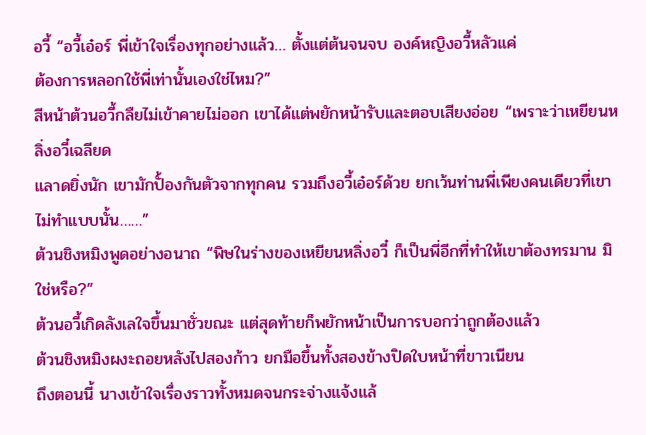อวี้ “อวี้เอ๋อร์ พี่เข้าใจเรื่องทุกอย่างแล้ว… ตั้งแต่ต้นจนจบ องค์หญิงอวี้หลัวแค่
ต้องการหลอกใช้พี่เท่านั้นเองใช่ไหม?”
สีหน้าต้วนอวี้กลืยไม่เข้าคายไม่ออก เขาได้แต่พยักหน้ารับและตอบเสียงอ่อย “เพราะว่าเหยียนหลิ่งอวี๋เฉลียด
แลาดยิ่งนัก เขามักปั้องกันตัวจากทุกคน รวมถึงอวี้เอ๋อร์ด้วย ยกเว้นท่านพี่เพียงคนเดียวที่เขาไม่ทำแบบนั้น……”
ต้วนชิงหมิงพูดอย่างอนาถ “พิษในร่างของเหยียนหลิ่งอวี๋ ก็เป็นพี่อีกที่ทำให้เขาต้องทรมาน มิใช่หรือ?”
ต้วนอวี้เกิดลังเลใจขึ้นมาชั่วขณะ แต่สุดท้ายก็พยักหน้าเป็นการบอกว่าถูกต้องแล้ว
ต้วนชิงหมิงผงะถอยหลังไปสองก้าว ยกมือขึ้นทั้งสองข้างปิดใบหน้าที่ขาวเนียน
ถึงตอนนี้ นางเข้าใจเรื่องราวทั้งหมดจนกระจ่างแจ้งแล้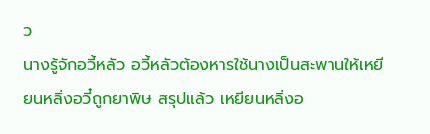ว
นางรู้จักอวี้หลัว อวี้หลัวต้องหารใช้นางเป็นสะพานให้เหยียนหลิ่งอวี๋ถูกยาพิษ สรุปแล้ว เหยียนหลิ่งอ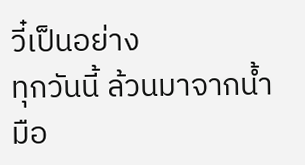วี๋เป็นอย่าง
ทุกวันนี้ ล้วนมาจากนํ้ามือ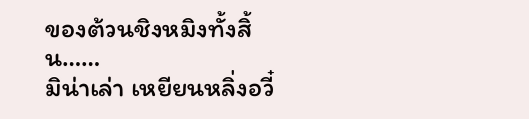ของต้วนชิงหมิงทั้งสิ้น……
มิน่าเล่า เหยียนหลิ่งอวี๋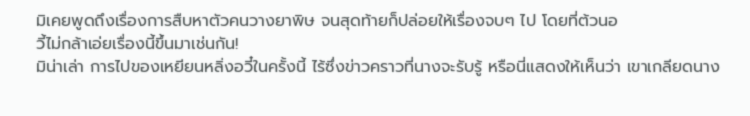มิเคยพูดถึงเรื่องการสืบหาตัวคนวางยาพิษ จนสุดท้ายก็ปล่อยให้เรื่องจบๆ ไป โดยที่ต้วนอ
วี้ไม่กล้าเอ่ยเรื่องนี้ขึ้นมาเช่นกัน!
มิน่าเล่า การไปของเหยียนหลิ่งอวี๋ในครั้งนี้ ไร้ซึ่งข่าวคราวที่นางจะรับรู้ หรือนี่แสดงให้เห็นว่า เขาเกลียดนาง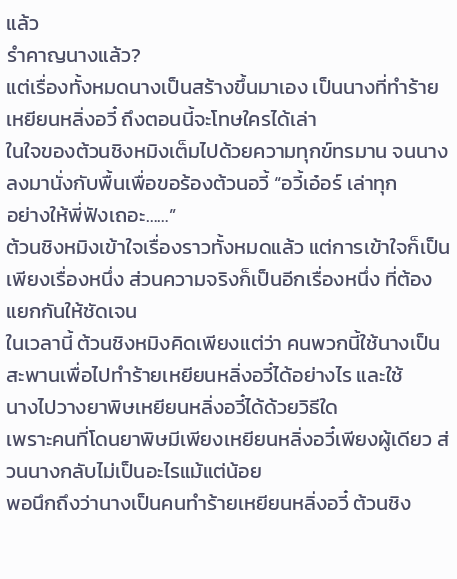แล้ว
รำคาญนางแล้ว?
แต่เรื่องทั้งหมดนางเป็นสร้างขึ้นมาเอง เป็นนางที่ทำร้ายเหยียนหลิ่งอวี๋ ถึงตอนนี้จะโทษใครได้เล่า
ในใจของต้วนชิงหมิงเต็มไปด้วยความทุกข์ทรมาน จนนางลงมานั่งกับพื้นเพื่อขอร้องต้วนอวี้ “อวี้เอ๋อร์ เล่าทุก
อย่างให้พี่ฟังเถอะ……”
ต้วนชิงหมิงเข้าใจเรื่องราวทั้งหมดแล้ว แต่การเข้าใจก็เป็นเพียงเรื่องหนึ่ง ส่วนความจริงก็เป็นอีกเรื่องหนึ่ง ที่ต้อง
แยกกันให้ชัดเจน
ในเวลานี้ ต้วนชิงหมิงคิดเพียงแต่ว่า คนพวกนี้ใช้นางเป็นสะพานเพื่อไปทำร้ายเหยียนหลิ่งอวี๋ได้อย่างไร และใช้
นางไปวางยาพิษเหยียนหลิ่งอวี๋ได้ด้วยวิธีใด
เพราะคนที่โดนยาพิษมีเพียงเหยียนหลิ่งอวี๋เพียงผู้เดียว ส่วนนางกลับไม่เป็นอะไรแม้แต่น้อย
พอนึกถึงว่านางเป็นคนทำร้ายเหยียนหลิ่งอวี๋ ต้วนชิง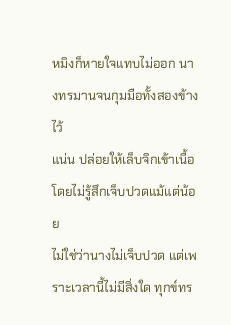หมิงก็หายใจแทบไม่ออก นางทรมานจนกุมมือทั้งสองข้างไว้
แน่น ปล่อยให้เล็บจิกเข้าเนื้อโดยไม่รู้สึกเจ็บปวดแม้แต่น้อย
ไม่ใช่ว่านางไม่เจ็บปวด แต่เพราะเวลานี้ไม่มีสิ่งใด ทุกข์ทร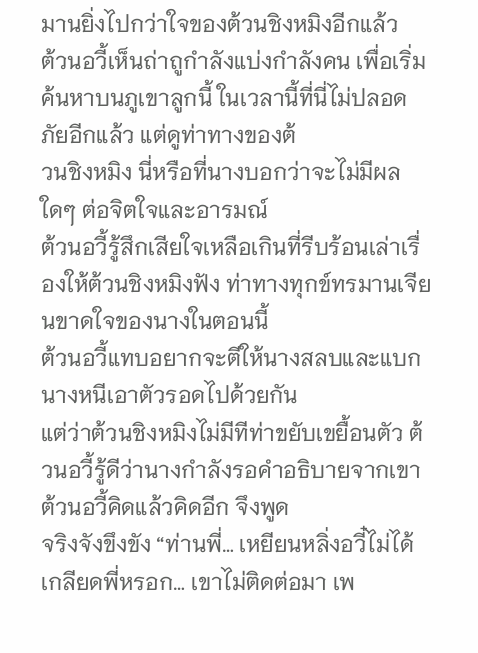มานยิ่งไปกว่าใจของต้วนชิงหมิงอีกแล้ว
ต้วนอวี้เห็นถ่าถูกำลังแบ่งกำลังคน เพื่อเริ่มค้นหาบนภูเขาลูกนี้ ในเวลานี้ที่นี่ไม่ปลอดภัยอีกแล้ว แต่ดูท่าทางของต้
วนชิงหมิง นี่หรือที่นางบอกว่าจะไม่มีผลใดๆ ต่อจิตใจและอารมณ์
ต้วนอวี้รู้สึกเสียใจเหลือเกินที่รีบร้อนเล่าเรื่องให้ต้วนชิงหมิงฟัง ท่าทางทุกข์ทรมานเจียนขาดใจของนางในตอนนี้
ต้วนอวี้แทบอยากจะตีให้นางสลบและแบกนางหนีเอาตัวรอดไปด้วยกัน
แต่ว่าต้วนชิงหมิงไม่มีทีท่าขยับเขยื้อนตัว ต้วนอวี้รู้ดีว่านางกำลังรอคำอธิบายจากเขา ต้วนอวี้คิดแล้วคิดอีก จึงพูด
จริงจังขึงขัง “ท่านพี่… เหยียนหลิ่งอวี๋ไม่ได้เกลียดพี่หรอก… เขาไม่ติดต่อมา เพ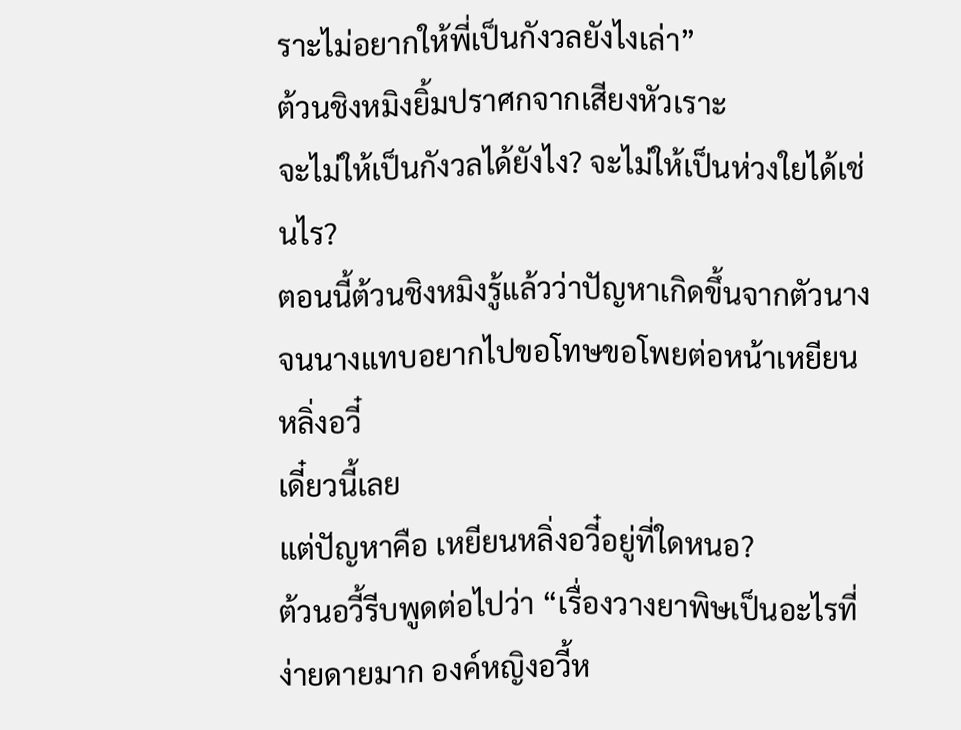ราะไม่อยากให้พี่เป็นกังวลยังไงเล่า”
ต้วนชิงหมิงยิ้มปราศกจากเสียงหัวเราะ
จะไม่ให้เป็นกังวลได้ยังไง? จะไม่ให้เป็นห่วงใยได้เช่นไร?
ตอนนี้ต้วนชิงหมิงรู้แล้วว่าปัญหาเกิดขึ้นจากตัวนาง จนนางแทบอยากไปขอโทษขอโพยต่อหน้าเหยียนหลิ่งอวี๋
เดี๋ยวนี้เลย
แต่ปัญหาคือ เหยียนหลิ่งอวี๋อยู่ที่ใดหนอ?
ต้วนอวี้รีบพูดต่อไปว่า “เรื่องวางยาพิษเป็นอะไรที่ง่ายดายมาก องค์หญิงอวี้ห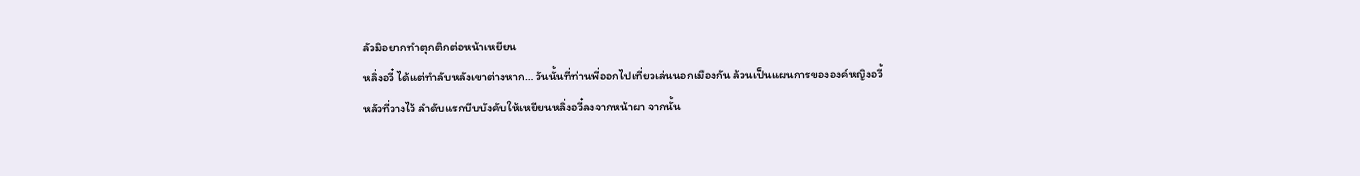ลัวมิอยากทำตุกติกต่อหน้าเหยียน
หลิ่งอวี๋ ได้แต่ทำลับหลังเขาต่างหาก… วันนั้นที่ท่านพี่ออกไปเที่ยวเล่นนอกเมืองกัน ล้วนเป็นแผนการขององค์หญิงอวี้
หลัวที่วางไว้ ลำดับแรกบีบบังคับให้เหยียนหลิ่งอวี๋ลงจากหน้าผา จากนั้น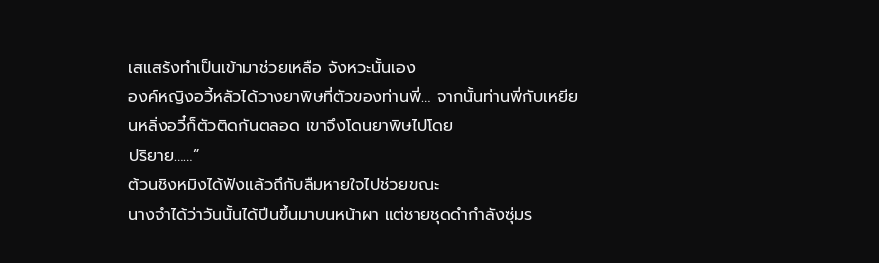เสแสร้งทำเป็นเข้ามาช่วยเหลือ จังหวะนั้นเอง
องค์หญิงอวี้หลัวได้วางยาพิษที่ตัวของท่านพี่… จากนั้นท่านพี่กับเหยียนหลิ่งอวี๋ก็ตัวติดกันตลอด เขาจึงโดนยาพิษไปโดย
ปริยาย……”
ต้วนชิงหมิงได้ฟังแล้วถึกับลืมหายใจไปช่วยขณะ
นางจำได้ว่าวันนั้นได้ปีนขึ้นมาบนหน้าผา แต่ชายชุดดำกำลังซุ่มร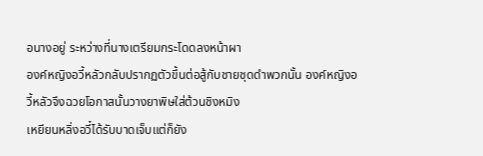อนางอยู่ ระหว่างที่นางเตรียมกระโดดลงหน้าผา
องค์หญิงอวี้หลัวกลับปรากฏตัวขึ้นต่อสู้กับชายชุดดำพวกนั้น องค์หญิงอวี้หลัวจึงฉวยโอกาสนั้นวางยาพิษใส่ต้วนชิงหมิง
เหยียนหลิ่งอวี๋ได้รับบาดเจ็บแต่ก็ยัง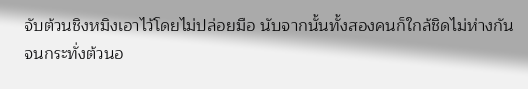จับต้วนชิงหมิงเอาไว้โดยไม่ปล่อยมือ นับจากนั้นทั้งสองคนก็ใกล้ชิดไม่ห่างกัน
จนกระทั่งต้วนอ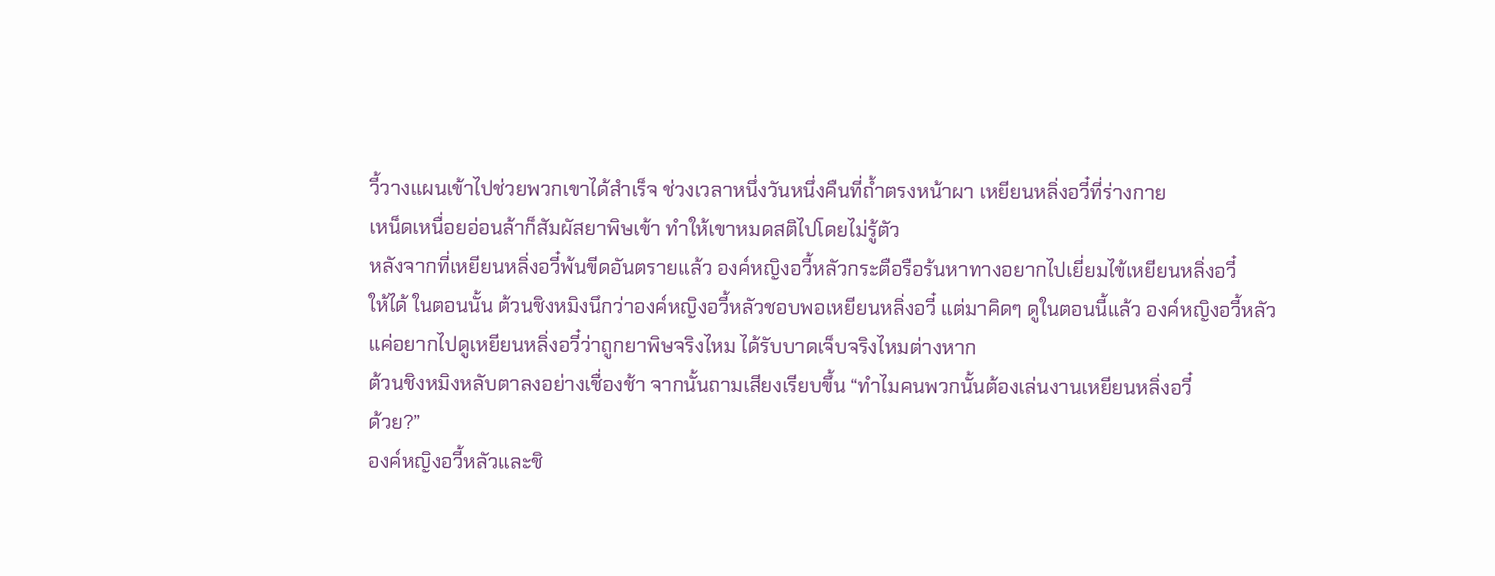วี้วางแผนเข้าไปช่วยพวกเขาได้สำเร็จ ช่วงเวลาหนึ่งวันหนึ่งคืนที่ถํ้าตรงหน้าผา เหยียนหลิ่งอวี๋ที่ร่างกาย
เหน็ดเหนื่อยอ่อนล้าก็สัมผัสยาพิษเข้า ทำให้เขาหมดสติไปโดยไม่รู้ตัว
หลังจากที่เหยียนหลิ่งอวี๋พ้นขีดอันตรายแล้ว องค์หญิงอวี้หลัวกระตือรือร้นหาทางอยากไปเยี่ยมไข้เหยียนหลิ่งอวี๋
ให้ได้ ในตอนนั้น ต้วนชิงหมิงนึกว่าองค์หญิงอวี้หลัวชอบพอเหยียนหลิ่งอวี๋ แต่มาคิดๆ ดูในตอนนี้แล้ว องค์หญิงอวี้หลัว
แค่อยากไปดูเหยียนหลิ่งอวี๋ว่าถูกยาพิษจริงไหม ได้รับบาดเจ็บจริงไหมต่างหาก
ต้วนชิงหมิงหลับตาลงอย่างเชื่องช้า จากนั้นถามเสียงเรียบขึ้น “ทำไมคนพวกนั้นต้องเล่นงานเหยียนหลิ่งอวี๋
ด้วย?”
องค์หญิงอวี้หลัวและชิ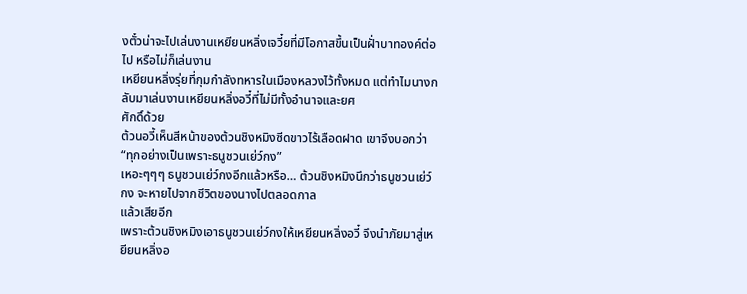งตั๋วน่าจะไปเล่นงานเหยียนหลิ่งเจวี๋ยที่มีโอกาสขึ้นเป็นฝั่าบาทองค์ต่อไป หรือไม่ก็เล่นงาน
เหยียนหลิ่งรุ่ยที่กุมกำลังทหารในเมืองหลวงไว้ทั้งหมด แต่ทำไมนางกลับมาเล่นงานเหยียนหลิ่งอวี๋ที่ไม่มีทั้งอำนาจและยศ
ศักดิ์ด้วย
ต้วนอวี้เห็นสีหน้าของต้วนชิงหมิงซีดขาวไร้เลือดฝาด เขาจึงบอกว่า “ทุกอย่างเป็นเพราะธนูชวนเย่ว์กง”
เหอะๆๆๆ ธนูชวนเย่ว์กงอีกแล้วหรือ… ต้วนชิงหมิงนึกว่าธนูชวนเย่ว์กง จะหายไปจากชีวิตของนางไปตลอดกาล
แล้วเสียอีก
เพราะต้วนชิงหมิงเอาธนูชวนเย่ว์กงให้เหยียนหลิ่งอวี๋ จึงนำภัยมาสู่เหยียนหลิ่งอ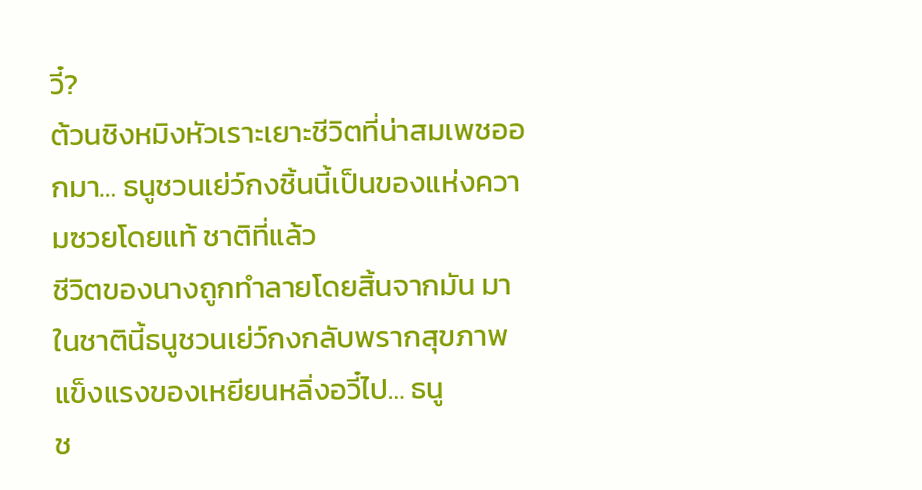วี๋?
ต้วนชิงหมิงหัวเราะเยาะชีวิตที่น่าสมเพชออกมา… ธนูชวนเย่ว์กงชิ้นนี้เป็นของแห่งความซวยโดยแท้ ชาติที่แล้ว
ชีวิตของนางถูกทำลายโดยสิ้นจากมัน มาในชาตินี้ธนูชวนเย่ว์กงกลับพรากสุขภาพแข็งแรงของเหยียนหลิ่งอวี๋ไป… ธนู
ช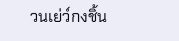วนเย่ว์กงชิ้น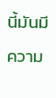นี้มันมีความ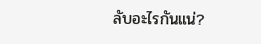ลับอะไรกันแน่?